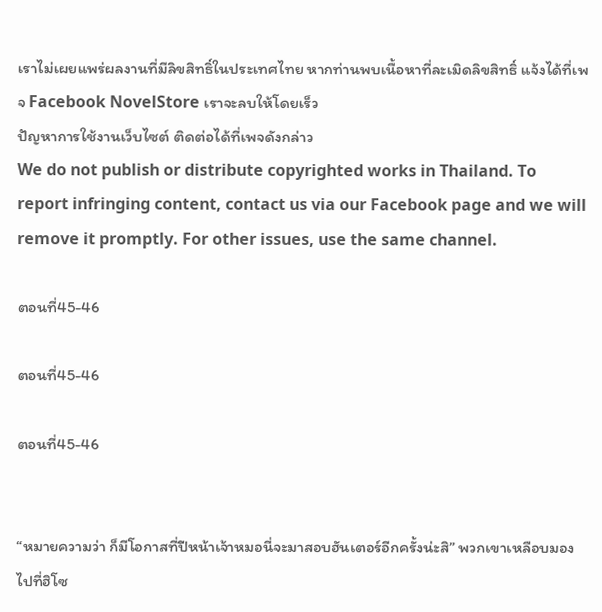เราไม่เผยแพร่ผลงานที่มีลิขสิทธิ์ในประเทศไทย หากท่านพบเนื้อหาที่ละเมิดลิขสิทธิ์ แจ้งได้ที่เพจ Facebook NovelStore เราจะลบให้โดยเร็ว
ปัญหาการใช้งานเว็บไซต์ ติดต่อได้ที่เพจดังกล่าว
We do not publish or distribute copyrighted works in Thailand. To report infringing content, contact us via our Facebook page and we will remove it promptly. For other issues, use the same channel.

ตอนที่45-46

ตอนที่45-46

ตอนที่45-46


“หมายความว่า ก็มีโอกาสที่ปีหน้าเจ้าหมอนี่จะมาสอบฮันเตอร์อีกครั้งน่ะสิ” พวกเขาเหลือบมองไปที่ฮิโซ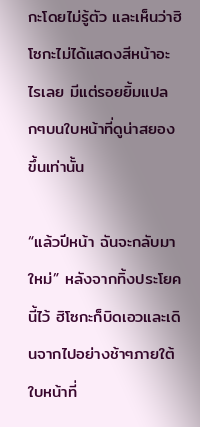กะโดยไม่รู้ตัว และเห็นว่าฮิโซกะไม่ได้แสดงสีหน้าอะไรเลย มีแต่รอยยิ้มแปลกๆบนใบหน้าที่ดูน่าสยองขึ้นเท่านั้น

“แล้วปีหน้า ฉันจะกลับมาใหม่” หลังจากทิ้งประโยคนี้ไว้ ฮิโซกะก็บิดเอวและเดินจากไปอย่างช้าๆภายใต้ใบหน้าที่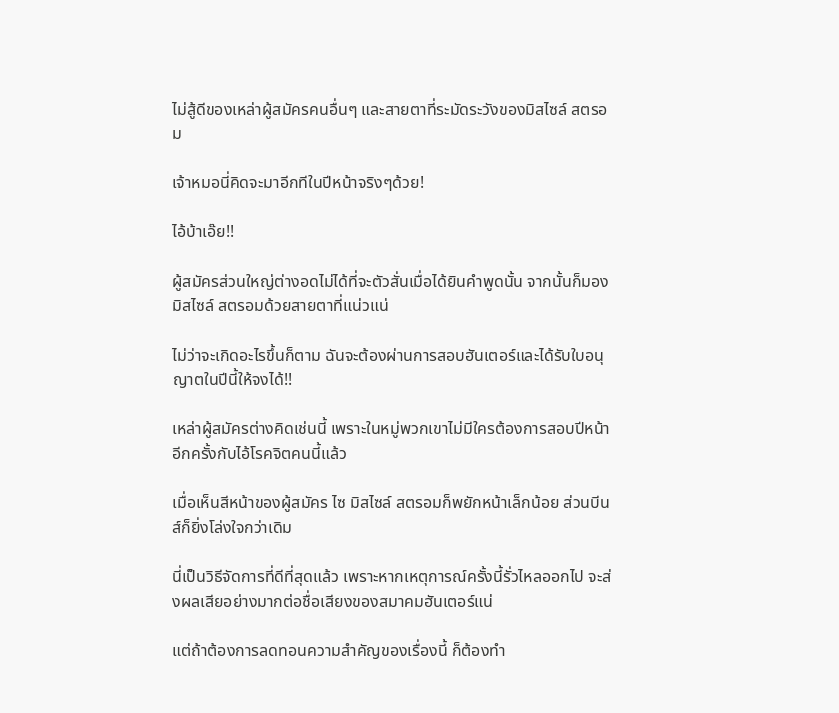ไม่สู้ดีของเหล่าผู้สมัครคนอื่นๆ และสายตาที่ระมัดระวังของมิสไซล์ สตรอม

เจ้าหมอนี่คิดจะมาอีกทีในปีหน้าจริงๆด้วย!

ไอ้บ้าเอ๊ย!!

ผู้สมัครส่วนใหญ่ต่างอดไม่ได้ที่จะตัวสั่นเมื่อได้ยินคำพูดนั้น จากนั้นก็มองมิสไซล์ สตรอมด้วยสายตาที่แน่วแน่

ไม่ว่าจะเกิดอะไรขึ้นก็ตาม ฉันจะต้องผ่านการสอบฮันเตอร์และได้รับใบอนุญาตในปีนี้ให้จงได้!!

เหล่าผู้สมัครต่างคิดเช่นนี้ เพราะในหมู่พวกเขาไม่มีใครต้องการสอบปีหน้าอีกครั้งกับไอ้โรคจิตคนนี้แล้ว

เมื่อเห็นสีหน้าของผู้สมัคร ไซ มิสไซล์ สตรอมก็พยักหน้าเล็กน้อย ส่วนบีนส์ก็ยิ่งโล่งใจกว่าเดิม

นี่เป็นวิธีจัดการที่ดีที่สุดแล้ว เพราะหากเหตุการณ์ครั้งนี้รั่วไหลออกไป จะส่งผลเสียอย่างมากต่อชื่อเสียงของสมาคมฮันเตอร์แน่

แต่ถ้าต้องการลดทอนความสำคัญของเรื่องนี้ ก็ต้องทำ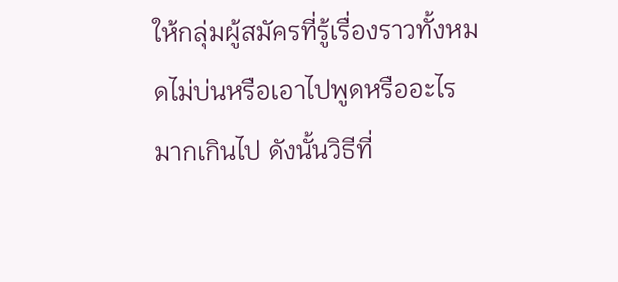ให้กลุ่มผู้สมัครที่รู้เรื่องราวทั้งหมดไม่บ่นหรือเอาไปพูดหรืออะไรมากเกินไป ดังนั้นวิธีที่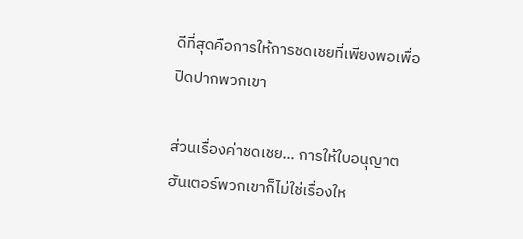ดีที่สุดคือการให้การชดเชยที่เพียงพอเพื่อปิดปากพวกเขา

ส่วนเรื่องค่าชดเชย… การให้ใบอนุญาตฮันเตอร์พวกเขาก็ไม่ใช่เรื่องให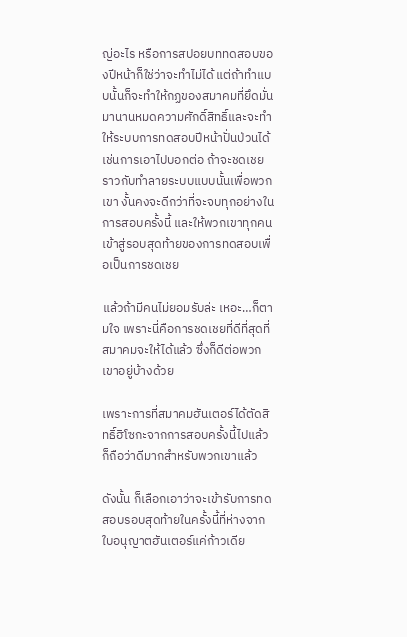ญ่อะไร หรือการสปอยบททดสอบของปีหน้าก็ใช่ว่าจะทำไม่ได้ แต่ถ้าทำแบบนั้นก็จะทำให้กฏของสมาคมที่ยึดมั่นมานานหมดความศักดิ์สิทธิ์และจะทำให้ระบบการทดสอบปีหน้าปั่นป่วนได้ เช่นการเอาไปบอกต่อ ถ้าจะชดเชยราวกับทำลายระบบแบบนั้นเพื่อพวกเขา งั้นคงจะดีกว่าที่จะจบทุกอย่างในการสอบครั้งนี้ และให้พวกเขาทุกคนเข้าสู่รอบสุดท้ายของการทดสอบเพื่อเป็นการชดเชย

แล้วถ้ามีคนไม่ยอมรับล่ะ เหอะ…ก็ตามใจ เพราะนี่คือการชดเชยที่ดีที่สุดที่สมาคมจะให้ได้แล้ว ซึ่งก็ดีต่อพวกเขาอยู่บ้างด้วย

เพราะการที่สมาคมฮันเตอร์ได้ตัดสิทธิ์ฮิโซกะจากการสอบครั้งนี้ไปแล้ว ก็ถือว่าดีมากสำหรับพวกเขาแล้ว

ดังนั้น ก็เลือกเอาว่าจะเข้ารับการทดสอบรอบสุดท้ายในครั้งนี้ที่ห่างจากใบอนุญาตฮันเตอร์แค่ก้าวเดีย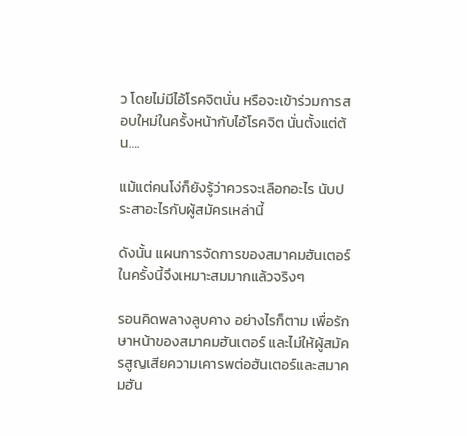ว โดยไม่มีไอ้โรคจิตนั่น หรือจะเข้าร่วมการสอบใหม่ในครั้งหน้ากับไอ้โรคจิต นั่นตั้งแต่ต้น….

แม้แต่คนโง่ก็ยังรู้ว่าควรจะเลือกอะไร นับประสาอะไรกับผู้สมัครเหล่านี้

ดังนั้น แผนการจัดการของสมาคมฮันเตอร์ในครั้งนี้จึงเหมาะสมมากแล้วจริงๆ

รอนคิดพลางลูบคาง อย่างไรก็ตาม เพื่อรักษาหน้าของสมาคมฮันเตอร์ และไม่ให้ผู้สมัครสูญเสียความเคารพต่อฮันเตอร์และสมาคมฮัน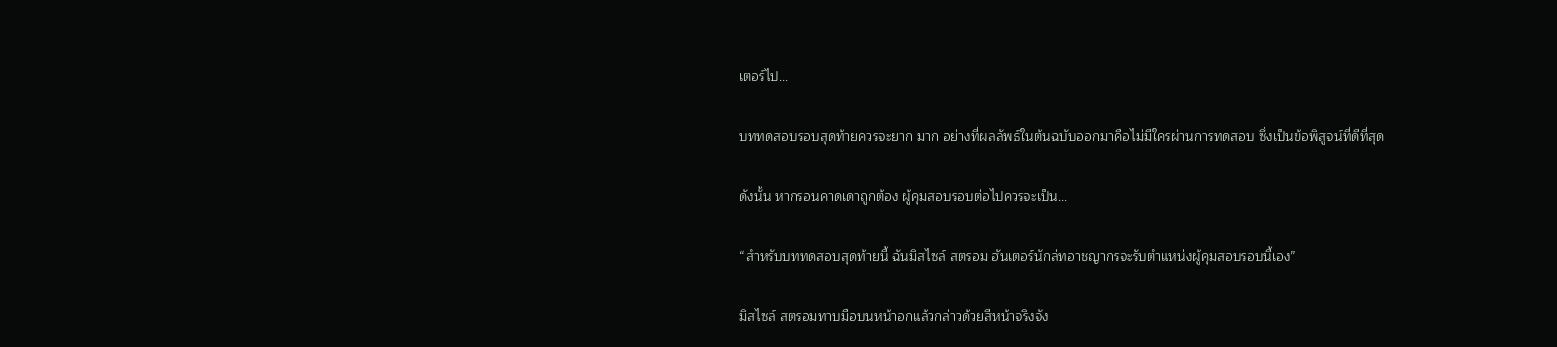เตอร์ไป...

บททดสอบรอบสุดท้ายควรจะยาก มาก อย่างที่ผลลัพธ์ในต้นฉบับออกมาคือไม่มีใครผ่านการทดสอบ ซึ่งเป็นข้อพิสูจน์ที่ดีที่สุด

ดังนั้น หากรอนคาดเดาถูกต้อง ผู้คุมสอบรอบต่อไปควรจะเป็น...

“สำหรับบททดสอบสุดท้ายนี้ ฉันมิสไซล์ สตรอม ฮันเตอร์นักล่ทอาชญากรจะรับตำแหน่งผู้คุมสอบรอบนี้เอง”

มิสไซล์ สตรอมทาบมือบนหน้าอกแล้วกล่าวด้วยสีหน้าจริงจัง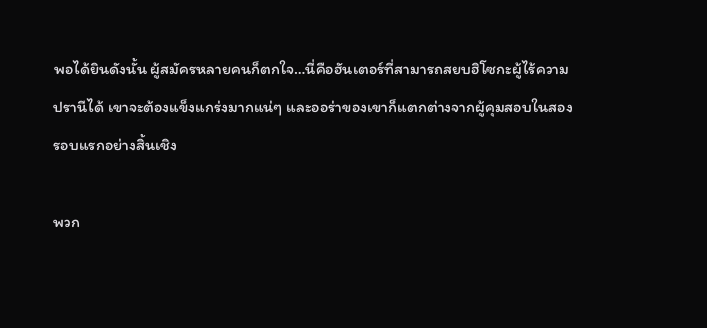พอได้ยินดังนั้น ผู้สมัครหลายคนก็ตกใจ…นี่คือฮันเตอร์ที่สามารถสยบฮิโซกะผู้ไร้ความปรานีได้ เขาจะต้องแข็งแกร่งมากแน่ๆ และออร่าของเขาก็แตกต่างจากผู้คุมสอบในสองรอบแรกอย่างสิ้นเชิง

พวก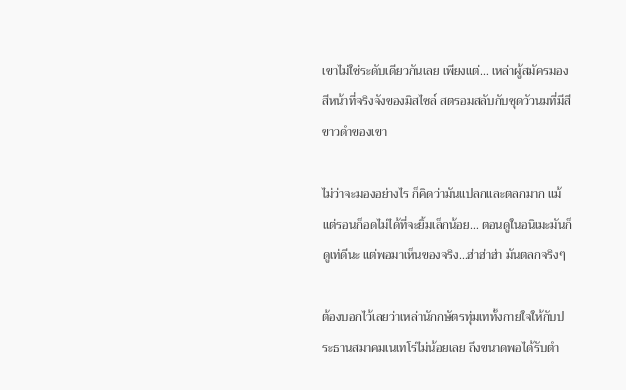เขาไม่ใช่ระดับเดียวกันเลย เพียงแต่… เหล่าผู้สมัครมองสีหน้าที่จริงจังของมิสไซล์ สตรอมสลับกับชุดวัวนมที่มีสีขาวดำของเขา

ไม่ว่าจะมองอย่างไร ก็คิดว่ามันแปลกและตลกมาก แม้แต่รอนก็อดไม่ได้ที่จะยิ้มเล็กน้อย… ตอนดูในอนิเมะมันก็ดูเท่ดีนะ แต่พอมาเห็นของจริง…ฮ่าฮ่าฮ่า มันตลกจริงๆ

ต้องบอกไว้เลยว่าเหล่านักกษัตรทุ่มเททั้งกายใจให้กับประธานสมาคมเนเทโร่ไม่น้อยเลย ถึงขนาดพอได้รับตำ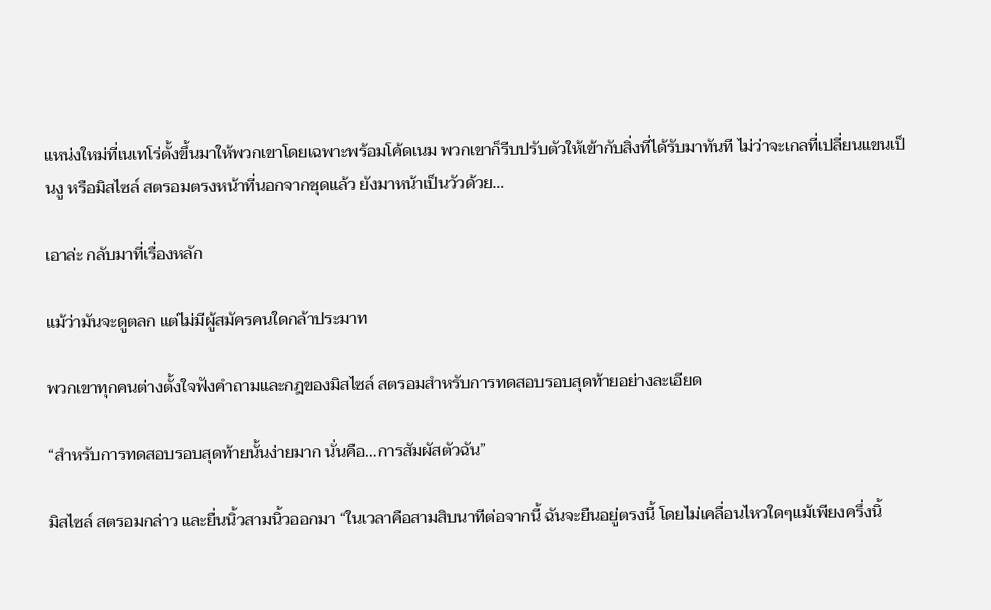แหน่งใหม่ที่เนเทโร่ตั้งขึ้นมาให้พวกเขาโดยเฉพาะพร้อมโค้ดเนม พวกเขาก็รีบปรับตัวให้เข้ากับสิ่งที่ได้รับมาทันที ไม่ว่าจะเกลที่เปลี่ยนแขนเป็นงู หรือมิสไซล์ สตรอมตรงหน้าที่นอกจากชุดแล้ว ยังมาหน้าเป็นวัวด้วย…

เอาล่ะ กลับมาที่เรื่องหลัก

แม้ว่ามันจะดูตลก แต่ไม่มีผู้สมัครคนใดกล้าประมาท

พวกเขาทุกคนต่างตั้งใจฟังคำถามและกฎของมิสไซล์ สตรอมสำหรับการทดสอบรอบสุดท้ายอย่างละเอียด

“สำหรับการทดสอบรอบสุดท้ายนั้นง่ายมาก นั่นคือ…การสัมผัสตัวฉัน”

มิสไซล์ สตรอมกล่าว และยื่นนิ้วสามนิ้วออกมา “ในเวลาคือสามสิบนาทีต่อจากนี้ ฉันจะยืนอยู่ตรงนี้ โดยไม่เคลื่อนไหวใดๆแม้เพียงครึ่งนิ้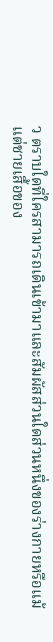ว ตราบใดที่ใครสามารถเดินเข้ามาและสัมผัสส่วนใดส่วนหนึ่งของร่างกายหรือแม้แต่ชายเสื้อของ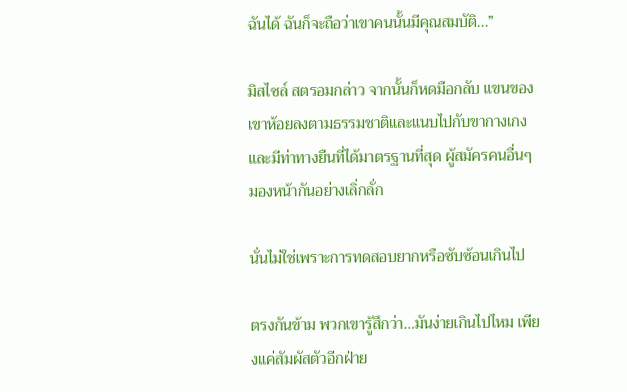ฉันได้ ฉันก็จะถือว่าเขาคนนั้นมีคุณสมบัติ...”

มิสไซล์ สตรอมกล่าว จากนั้นก็หดมือกลับ แขนของเขาห้อยลงตามธรรมชาติและแนบไปกับขากางเกง และมีท่าทางยืนที่ได้มาตรฐานที่สุด ผู้สมัครคนอื่นๆ มองหน้ากันอย่างเลิ่กลั่ก

นั่นไม่ใช่เพราะการทดสอบยากหรือซับซ้อนเกินไป

ตรงกันข้าม พวกเขารู้สึกว่า…มันง่ายเกินไปไหม เพียงแค่สัมผัสตัวอีกฝ่าย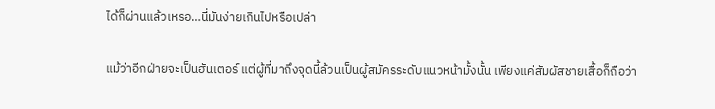ได้ก็ผ่านแล้วเหรอ…นี่มันง่ายเกินไปหรือเปล่า

แม้ว่าอีกฝ่ายจะเป็นฮันเตอร์ แต่ผู้ที่มาถึงจุดนี้ล้วนเป็นผู้สมัครระดับแนวหน้ามั้งนั้น เพียงแค่สัมผัสชายเสื้อก็ถือว่า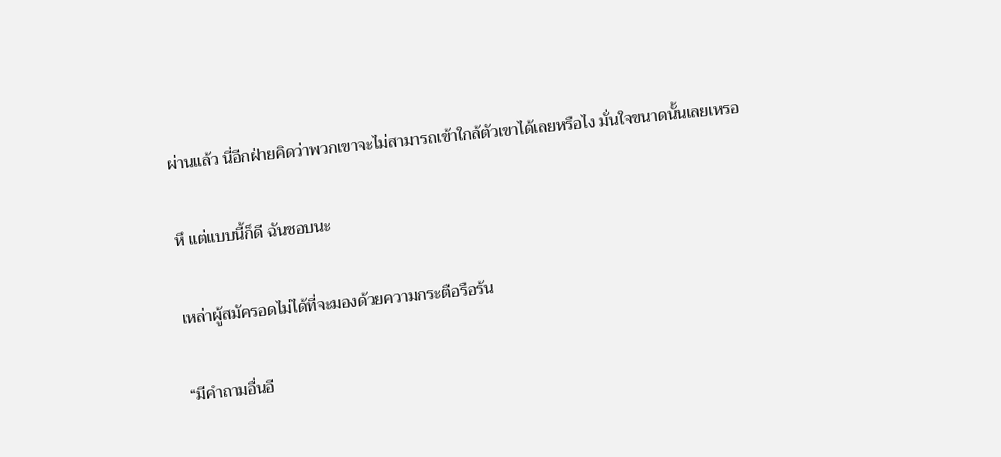ผ่านแล้ว นี่อีกฝ่ายคิดว่าพวกเขาจะไม่สามารถเข้าใกล้ตัวเขาได้เลยหรือไง มั่นใจขนาดนั้นเลยเหรอ

หึ แต่แบบนี้ก็ดี ฉันชอบนะ

เหล่าผู้สมัครอดไม่ได้ที่จะมองด้วยความกระตือรือร้น

“มีคำถามอื่นอี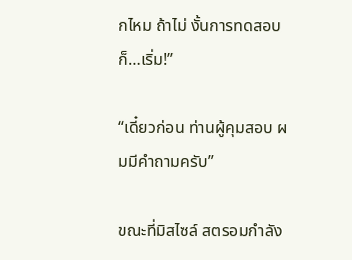กไหม ถ้าไม่ งั้นการทดสอบก็…เริ่ม!”

“เดี๋ยวก่อน ท่านผู้คุมสอบ ผมมีคำถามครับ”

ขณะที่มิสไซล์ สตรอมกำลัง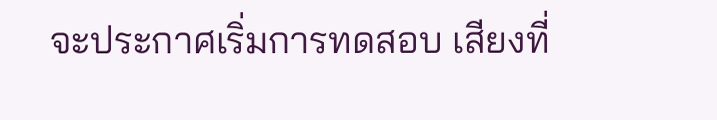จะประกาศเริ่มการทดสอบ เสียงที่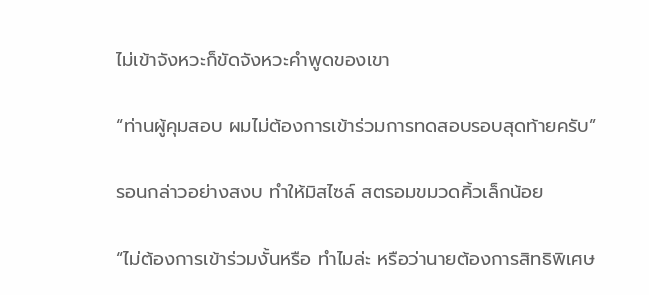ไม่เข้าจังหวะก็ขัดจังหวะคำพูดของเขา

“ท่านผู้คุมสอบ ผมไม่ต้องการเข้าร่วมการทดสอบรอบสุดท้ายครับ”

รอนกล่าวอย่างสงบ ทำให้มิสไซล์ สตรอมขมวดคิ้วเล็กน้อย

“ไม่ต้องการเข้าร่วมงั้นหรือ ทำไมล่ะ หรือว่านายต้องการสิทธิพิเศษ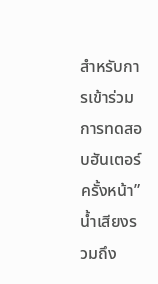สำหรับการเข้าร่วมการทดสอบฮันเตอร์ครั้งหน้า” น้ำเสียงรวมถึง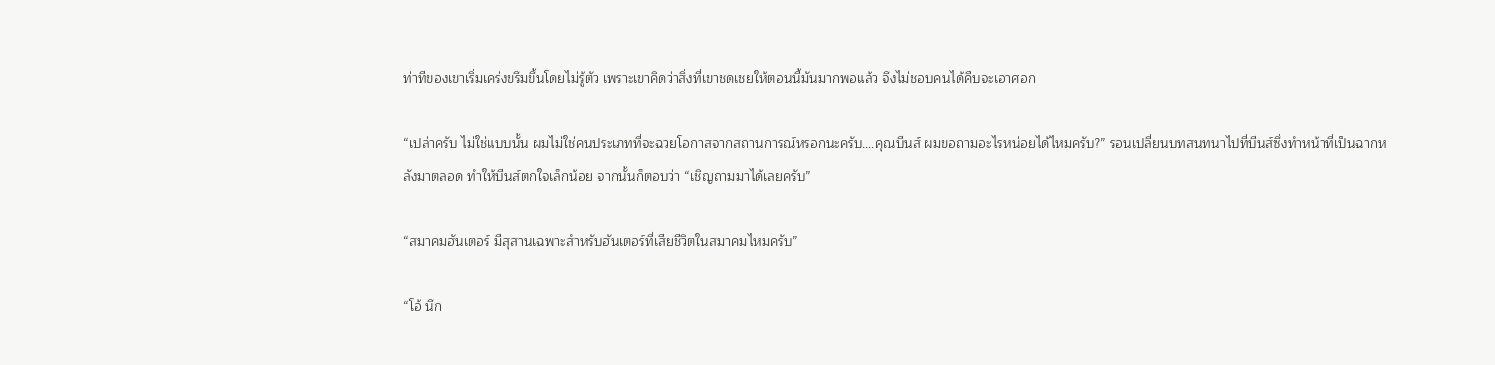ท่าทีของเขาเริ่มเคร่งขรึมขึ้นโดยไม่รู้ตัว เพราะเขาคิดว่าสิ่งที่เขาชดเชยให้ตอนนี้มันมากพอแล้ว จึงไม่ชอบคนได้คืบจะเอาศอก

“เปล่าครับ ไม่ใช่แบบนั้น ผมไม่ใช่คนประเภทที่จะฉวยโอกาสจากสถานการณ์หรอกนะครับ….คุณบีนส์ ผมขอถามอะไรหน่อยได้ไหมครับ?” รอนเปลี่ยนบทสนทนาไปที่บีนส์ซึ่งทำหน้าที่เป็นฉากหลังมาตลอด ทำให้บีนส์ตกใจเล็กน้อย จากนั้นก็ตอบว่า “เชิญถามมาได้เลยครับ”

“สมาคมฮันเตอร์ มีสุสานเฉพาะสำหรับฮันเตอร์ที่เสียชีวิตในสมาคมไหมครับ”

“โอ้ นึก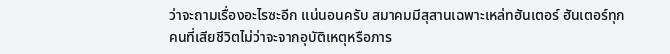ว่าจะถามเรื่องอะไรซะอีก แน่นอนครับ สมาคมมีสุสานเฉพาะเหล่ทฮันเตอร์ ฮันเตอร์ทุกคนที่เสียชีวิตไม่ว่าจะจากอุบัติเหตุหรือภาร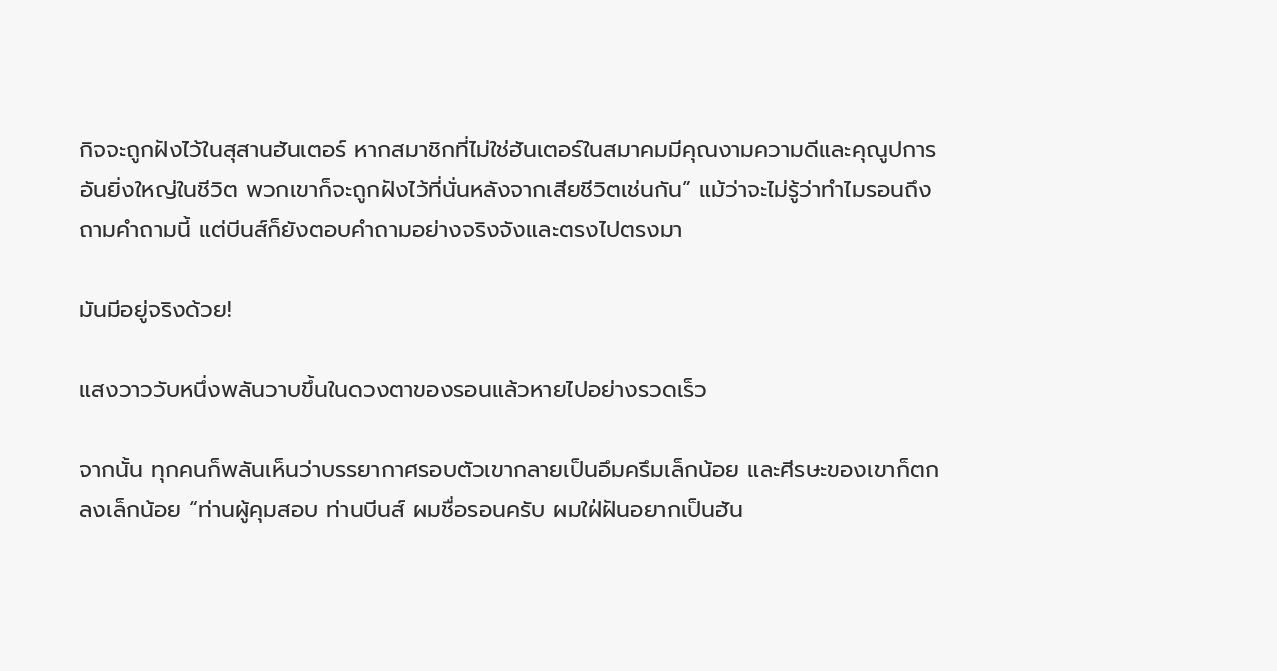กิจจะถูกฝังไว้ในสุสานฮันเตอร์ หากสมาชิกที่ไม่ใช่ฮันเตอร์ในสมาคมมีคุณงามความดีและคุณูปการอันยิ่งใหญ่ในชีวิต พวกเขาก็จะถูกฝังไว้ที่นั่นหลังจากเสียชีวิตเช่นกัน” แม้ว่าจะไม่รู้ว่าทำไมรอนถึงถามคำถามนี้ แต่บีนส์ก็ยังตอบคำถามอย่างจริงจังและตรงไปตรงมา

มันมีอยู่จริงด้วย!

แสงวาววับหนึ่งพลันวาบขึ้นในดวงตาของรอนแล้วหายไปอย่างรวดเร็ว

จากนั้น ทุกคนก็พลันเห็นว่าบรรยากาศรอบตัวเขากลายเป็นอึมครึมเล็กน้อย และศีรษะของเขาก็ตกลงเล็กน้อย “ท่านผู้คุมสอบ ท่านบีนส์ ผมชื่อรอนครับ ผมใฝ่ฝันอยากเป็นฮัน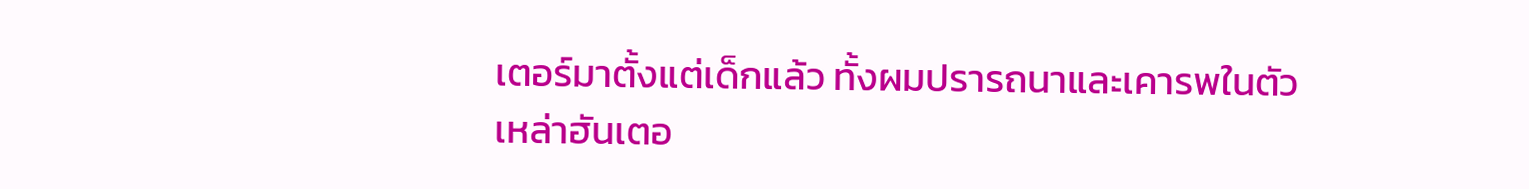เตอร์มาตั้งแต่เด็กแล้ว ทั้งผมปรารถนาและเคารพในตัวเหล่าฮันเตอ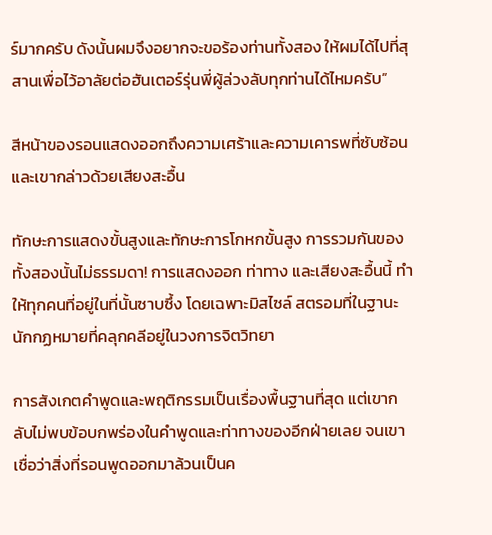ร์มากครับ ดังนั้นผมจึงอยากจะขอร้องท่านทั้งสอง ให้ผมได้ไปที่สุสานเพื่อไว้อาลัยต่อฮันเตอร์รุ่นพี่ผู้ล่วงลับทุกท่านได้ไหมครับ”

สีหน้าของรอนแสดงออกถึงความเศร้าและความเคารพที่ซับซ้อน และเขากล่าวด้วยเสียงสะอื้น

ทักษะการแสดงขั้นสูงและทักษะการโกหกขั้นสูง การรวมกันของทั้งสองนั้นไม่ธรรมดา! การแสดงออก ท่าทาง และเสียงสะอื้นนี้ ทำให้ทุกคนที่อยู่ในที่นั้นซาบซึ้ง โดยเฉพาะมิสไซล์ สตรอมที่ในฐานะนักกฏหมายที่คลุกคลีอยู่ในวงการจิตวิทยา

การสังเกตคำพูดและพฤติกรรมเป็นเรื่องพื้นฐานที่สุด แต่เขากลับไม่พบข้อบกพร่องในคำพูดและท่าทางของอีกฝ่ายเลย จนเขาเชื่อว่าสิ่งที่รอนพูดออกมาล้วนเป็นค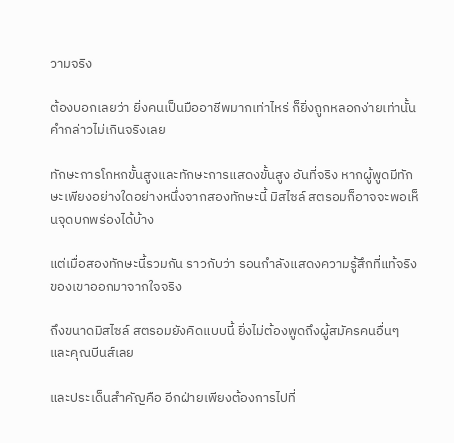วามจริง

ต้องบอกเลยว่า ยิ่งคนเป็นมืออาชีพมากเท่าไหร่ ก็ยิ่งถูกหลอกง่ายเท่านั้น คำกล่าวไม่เกินจริงเลย

ทักษะการโกหกขั้นสูงและทักษะการแสดงขั้นสูง อันที่จริง หากผู้พูดมีทักษะเพียงอย่างใดอย่างหนึ่งจากสองทักษะนี้ มิสไซล์ สตรอมก็อาจจะพอเห็นจุดบกพร่องได้บ้าง

แต่เมื่อสองทักษะนี้รวมกัน ราวกับว่า รอนกำลังแสดงความรู้สึกที่แท้จริงของเขาออกมาจากใจจริง

ถึงขนาดมิสไซล์ สตรอมยังคิดแบบนี้ ยิ่งไม่ต้องพูดถึงผู้สมัครคนอื่นๆ และคุณบีนส์เลย

และประเด็นสำคัญคือ อีกฝ่ายเพียงต้องการไปที่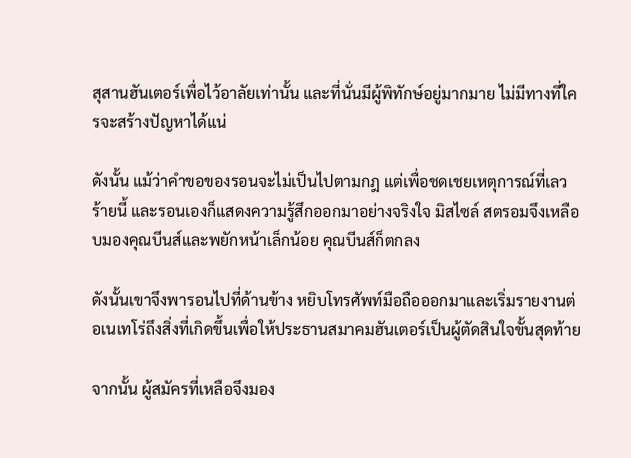สุสานฮันเตอร์เพื่อไว้อาลัยเท่านั้น และที่นั่นมีผู้พิทักษ์อยู่มากมาย ไม่มีทางที่ใครจะสร้างปัญหาได้แน่

ดังนั้น แม้ว่าคำขอของรอนจะไม่เป็นไปตามกฎ แต่เพื่อชดเชยเหตุการณ์ที่เลวร้ายนี้ และรอนเองก็แสดงความรู้สึกออกมาอย่างจริงใจ มิสไซล์ สตรอมจึงเหลือบมองคุณบีนส์และพยักหน้าเล็กน้อย คุณบีนส์ก็ตกลง

ดังนั้นเขาจึงพารอนไปที่ด้านข้าง หยิบโทรศัพท์มือถือออกมาและเริ่มรายงานต่อเนเทโร่ถึงสิ่งที่เกิดขึ้นเพื่อให้ประธานสมาคมฮันเตอร์เป็นผู้ตัดสินใจขั้นสุดท้าย

จากนั้น ผู้สมัครที่เหลือจึงมอง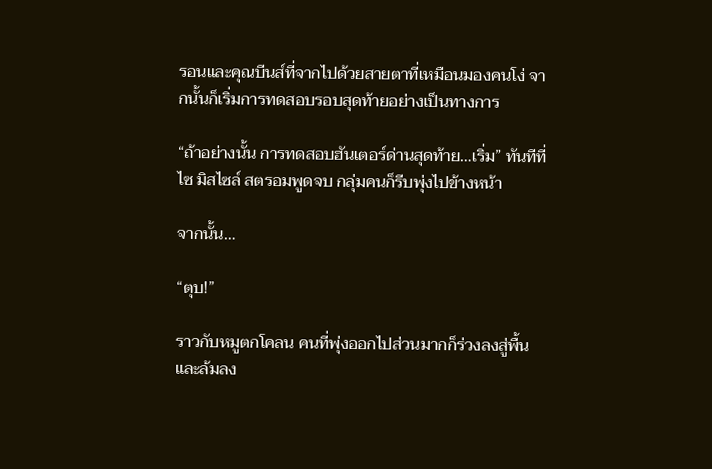รอนและคุณบีนส์ที่จากไปด้วยสายตาที่เหมือนมองคนโง่ จากนั้นก็เริ่มการทดสอบรอบสุดท้ายอย่างเป็นทางการ

“ถ้าอย่างนั้น การทดสอบฮันเตอร์ด่านสุดท้าย…เริ่ม” ทันทีที่ไซ มิสไซล์ สตรอมพูดจบ กลุ่มคนก็รีบพุ่งไปข้างหน้า

จากนั้น…

“ตุบ!”

ราวกับหมูตกโคลน คนที่พุ่งออกไปส่วนมากก็ร่วงลงสู่พื้นและล้มลง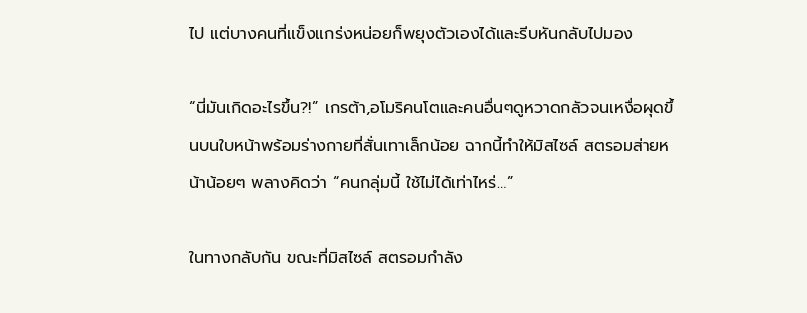ไป แต่บางคนที่แข็งแกร่งหน่อยก็พยุงตัวเองได้และรีบหันกลับไปมอง

“นี่มันเกิดอะไรขึ้น?!” เกรต้า,อโมริคนโตและคนอื่นๆดูหวาดกลัวจนเหงื่อผุดขึ้นบนใบหน้าพร้อมร่างกายที่สั่นเทาเล็กน้อย ฉากนี้ทำให้มิสไซล์ สตรอมส่ายหน้าน้อยๆ พลางคิดว่า “คนกลุ่มนี้ ใช้ไม่ได้เท่าไหร่…”

ในทางกลับกัน ขณะที่มิสไซล์ สตรอมกำลัง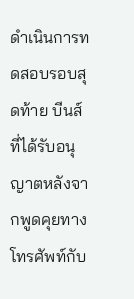ดำเนินการทดสอบรอบสุดท้าย บีนส์ที่ได้รับอนุญาตหลังจากพูดคุยทางโทรศัพท์กับ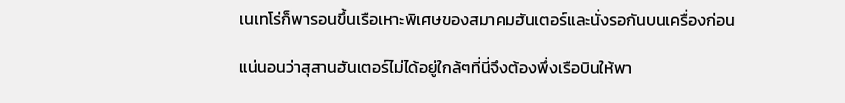เนเทโร่ก็พารอนขึ้นเรือเหาะพิเศษของสมาคมฮันเตอร์และนั่งรอกันบนเครื่องก่อน

แน่นอนว่าสุสานฮันเตอร์ไม่ได้อยู่ใกล้ๆที่นี่จึงต้องพึ่งเรือบินให้พา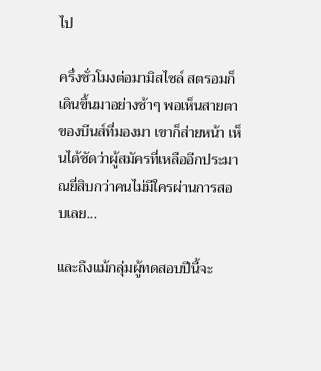ไป

ครึ่งชั่วโมงต่อมามิสไซล์ สตรอมก็เดินขึ้นมาอย่างช้าๆ พอเห็นสายตาของบีนส์ที่มองมา เขาก็ส่ายหน้า เห็นได้ชัดว่าผู้สมัครที่เหลืออีกประมาณยี่สิบกว่าคนไม่มีใครผ่านการสอบเลย...

และถึงแม้กลุ่มผู้ทดสอบปีนี้จะ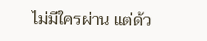ไม่มีใครผ่าน แต่ด้ว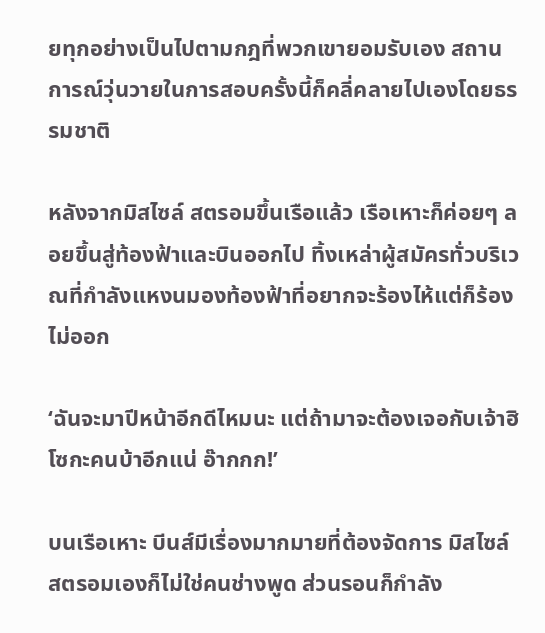ยทุกอย่างเป็นไปตามกฎที่พวกเขายอมรับเอง สถานการณ์วุ่นวายในการสอบครั้งนี้ก็คลี่คลายไปเองโดยธรรมชาติ

หลังจากมิสไซล์ สตรอมขึ้นเรือแล้ว เรือเหาะก็ค่อยๆ ลอยขึ้นสู่ท้องฟ้าและบินออกไป ทิ้งเหล่าผู้สมัครทั่วบริเวณที่กำลังแหงนมองท้องฟ้าที่อยากจะร้องไห้แต่ก็ร้องไม่ออก

‘ฉันจะมาปีหน้าอีกดีไหมนะ แต่ถ้ามาจะต้องเจอกับเจ้าฮิโซกะคนบ้าอีกแน่ อ๊ากกก!’

บนเรือเหาะ บีนส์มีเรื่องมากมายที่ต้องจัดการ มิสไซล์ สตรอมเองก็ไม่ใช่คนช่างพูด ส่วนรอนก็กำลัง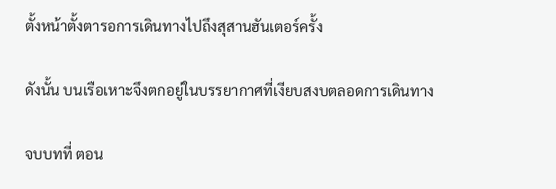ตั้งหน้าตั้งตารอการเดินทางไปถึงสุสานฮันเตอร์ครั้ง

ดังนั้น บนเรือเหาะจึงตกอยู่ในบรรยากาศที่เงียบสงบตลอดการเดินทาง

จบบทที่ ตอน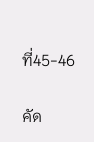ที่45-46

คัด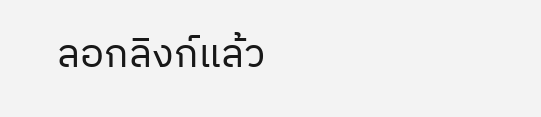ลอกลิงก์แล้ว